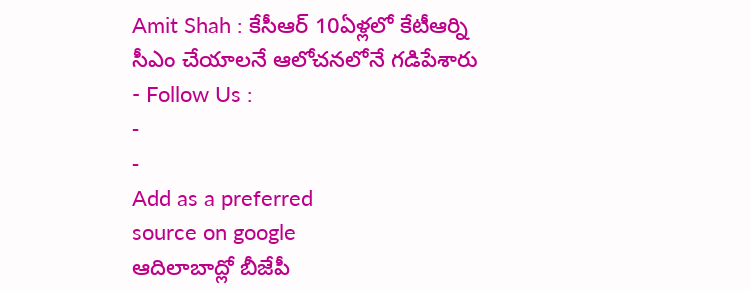Amit Shah : కేసీఆర్ 10ఏళ్లలో కేటీఆర్ని సీఎం చేయాలనే ఆలోచనలోనే గడిపేశారు
- Follow Us :
-
-
Add as a preferred
source on google
ఆదిలాబాద్లో బీజేపీ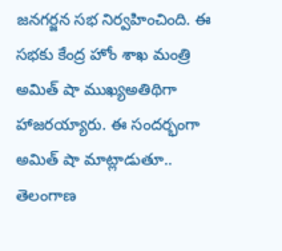జనగర్జన సభ నిర్వహించింది. ఈ సభకు కేంద్ర హోం శాఖ మంత్రి అమిత్ షా ముఖ్యఅతిథిగా హాజరయ్యారు. ఈ సందర్భంగా అమిత్ షా మాట్లాడుతూ.. తెలంగాణ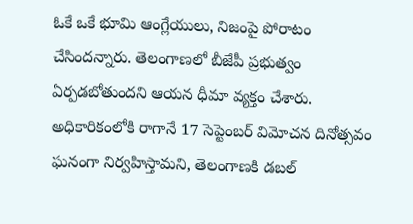ఓకే ఒకే భూమి ఆంగ్లేయులు, నిజంపై పోరాటం చేసిందన్నారు. తెలంగాణలో బీజేపీ ప్రభుత్వం ఏర్పడబోతుందని ఆయన ధీమా వ్యక్తం చేశారు. అధికారికంలోకి రాగానే 17 సెప్టెంబర్ విమోచన దినోత్సవం ఘనంగా నిర్వహిస్తామని, తెలంగాణకి డబల్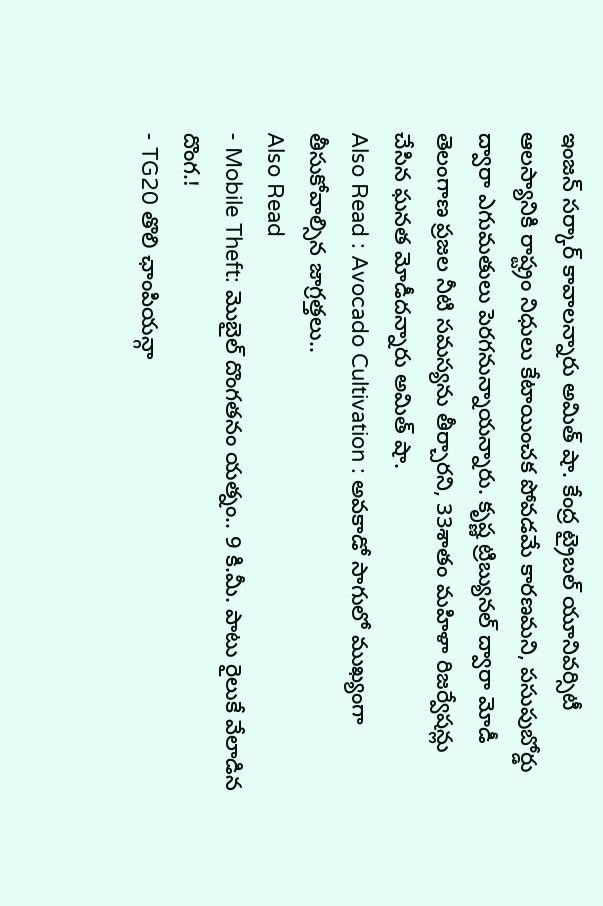ఇంజన్ సర్కార్ కావాలన్నారు అమిత్ షా. కేంద్ర ట్రైబల్ యూనివర్సిటీ ఆలస్యానికి రాష్ట్రం నిధులు కేటాయించక పోవడమే కారణమని, పసుపుబోర్డు ద్వారా ఎగుమతులు పెరగనున్నాయన్నారు. కృష్ణ ట్రిబ్యునల్ ద్వారా మోడీ తెలంగాణ ప్రజల నీటి సమస్యను తీర్చారని, 33శాతం మహిళా రిజర్వేషన్లు చేసిన ఘనత మోడీదన్నారు అమిత్ షా.
Also Read : Avocado Cultivation : అవకాడో సాగులో ముఖ్యంగా తీసుకోవాల్సిన జాగ్రత్తలు..
Also Read
- Mobile Theft: మొబైల్ దొంగతనం యత్నం.. 9 కి.మీ. పాటు రైలుకే వేలాడిన దొంగ.!
- TG20 తొలి ఛాంపియన్గా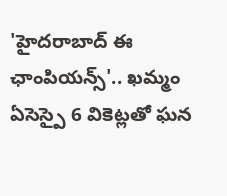'హైదరాబాద్ ఈ ఛాంపియన్స్'.. ఖమ్మం ఏసెస్పై 6 వికెట్లతో ఘన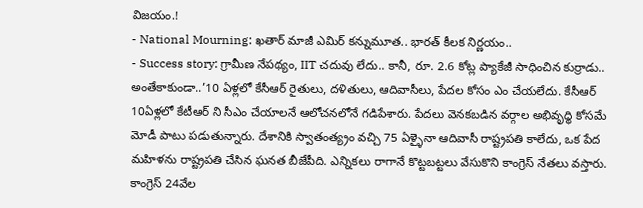విజయం.!
- National Mourning: ఖతార్ మాజీ ఎమిర్ కన్నుమూత.. భారత్ కీలక నిర్ణయం..
- Success story: గ్రామీణ నేపథ్యం, IIT చదువు లేదు.. కానీ, రూ. 2.6 కోట్ల ప్యాకేజీ సాధించిన కుర్రాడు..
అంతేకాకుండా..’10 ఏళ్లలో కేసీఆర్ రైతులు, దళితులు, ఆదివాసీలు, పేదల కోసం ఎం చేయలేదు. కేసీఆర్ 10ఏళ్లలో కేటీఆర్ ని సీఎం చేయాలనే ఆలోచనలోనే గడిపేశారు. పేదలు వెనకబడిన వర్గాల అభివృధ్ధి కోసమే మోడీ పాటు పడుతున్నారు. దేశానికి స్వాతంత్య్రం వచ్చి 75 ఏళ్ళైనా ఆదివాసీ రాష్ట్రపతి కాలేదు, ఒక పేద మహిళను రాష్ట్రపతి చేసిన ఘనత బీజేపీది. ఎన్నికలు రాగానే కొట్టబట్టలు వేసుకొని కాంగ్రెస్ నేతలు వస్తారు. కాంగ్రెస్ 24వేల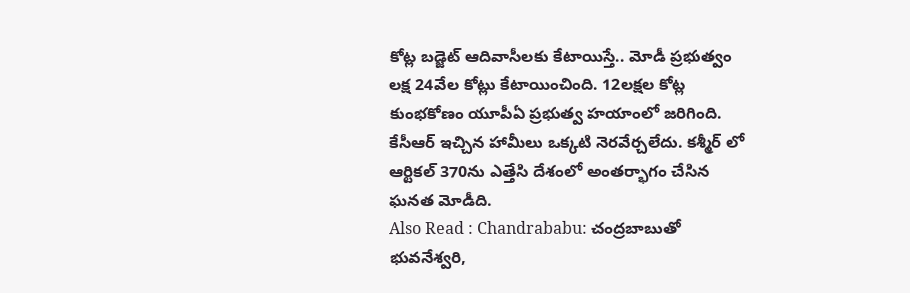కోట్ల బడ్జెట్ ఆదివాసీలకు కేటాయిస్తే.. మోడీ ప్రభుత్వం లక్ష 24వేల కోట్లు కేటాయించింది. 12లక్షల కోట్ల కుంభకోణం యూపీఏ ప్రభుత్వ హయాంలో జరిగింది. కేసీఆర్ ఇచ్చిన హామీలు ఒక్కటి నెరవేర్చలేదు. కశ్మీర్ లో ఆర్టికల్ 370ను ఎత్తేసి దేశంలో అంతర్భాగం చేసిన ఘనత మోడీది.
Also Read : Chandrababu: చంద్రబాబుతో భువనేశ్వరి,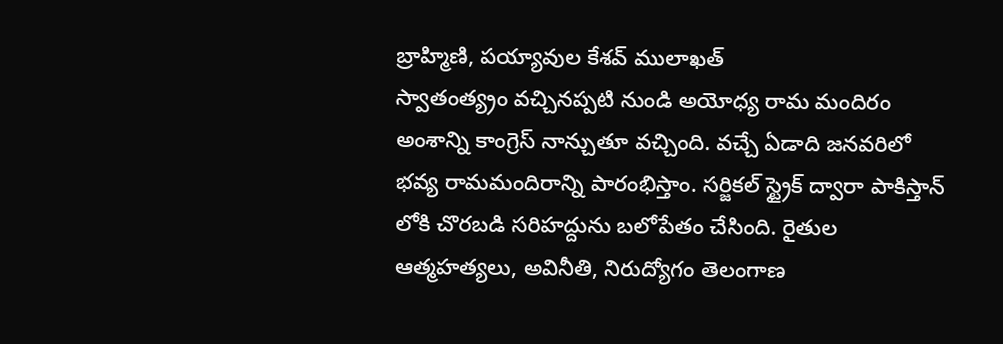బ్రాహ్మిణి, పయ్యావుల కేశవ్ ములాఖత్
స్వాతంత్య్రం వచ్చినప్పటి నుండి అయోధ్య రామ మందిరం అంశాన్ని కాంగ్రెస్ నాన్చుతూ వచ్చింది. వచ్చే ఏడాది జనవరిలో భవ్య రామమందిరాన్ని పారంభిస్తాం. సర్జికల్ స్ట్రైక్ ద్వారా పాకిస్తాన్ లోకి చొరబడి సరిహద్దును బలోపేతం చేసింది. రైతుల ఆత్మహత్యలు, అవినీతి, నిరుద్యోగం తెలంగాణ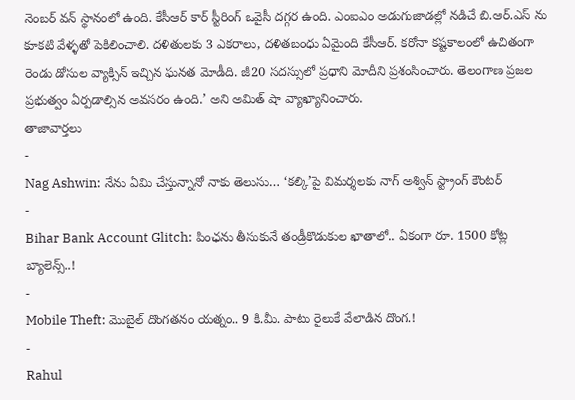నెంబర్ వన్ స్థానంలో ఉంది. కేసీఆర్ కార్ స్టీరింగ్ ఒవైసీ దగ్గర ఉంది. ఎంఐఎం అడుగుజాడల్లో నడిచే బి.ఆర్.ఎస్ ను కూకటి వేళ్ళతో పెకిలించాలి. దళితులకు 3 ఎకరాలు, దళితబంధు ఏమైంది కేసీఆర్. కరోనా కష్టకాలంలో ఉచితంగా రెండు డోసుల వ్యాక్సిన్ ఇచ్చిన ఘనత మోడీది. జీ20 సదస్సులో ప్రధాని మోదీని ప్రశంసించారు. తెలంగాణ ప్రజల ప్రభుత్వం ఏర్పడాల్సిన అవసరం ఉంది.’ అని అమిత్ షా వ్యాఖ్యానించారు.
తాజావార్తలు
-
Nag Ashwin: నేను ఏమి చేస్తున్నానో నాకు తెలుసు… ‘కల్కి’పై విమర్శలకు నాగ్ అశ్విన్ స్ట్రాంగ్ కౌంటర్
-
Bihar Bank Account Glitch: పింఛను తీసుకునే తండ్రీకొడుకుల ఖాతాలో.. ఏకంగా రూ. 1500 కోట్ల బ్యాలెన్స్..!
-
Mobile Theft: మొబైల్ దొంగతనం యత్నం.. 9 కి.మీ. పాటు రైలుకే వేలాడిన దొంగ.!
-
Rahul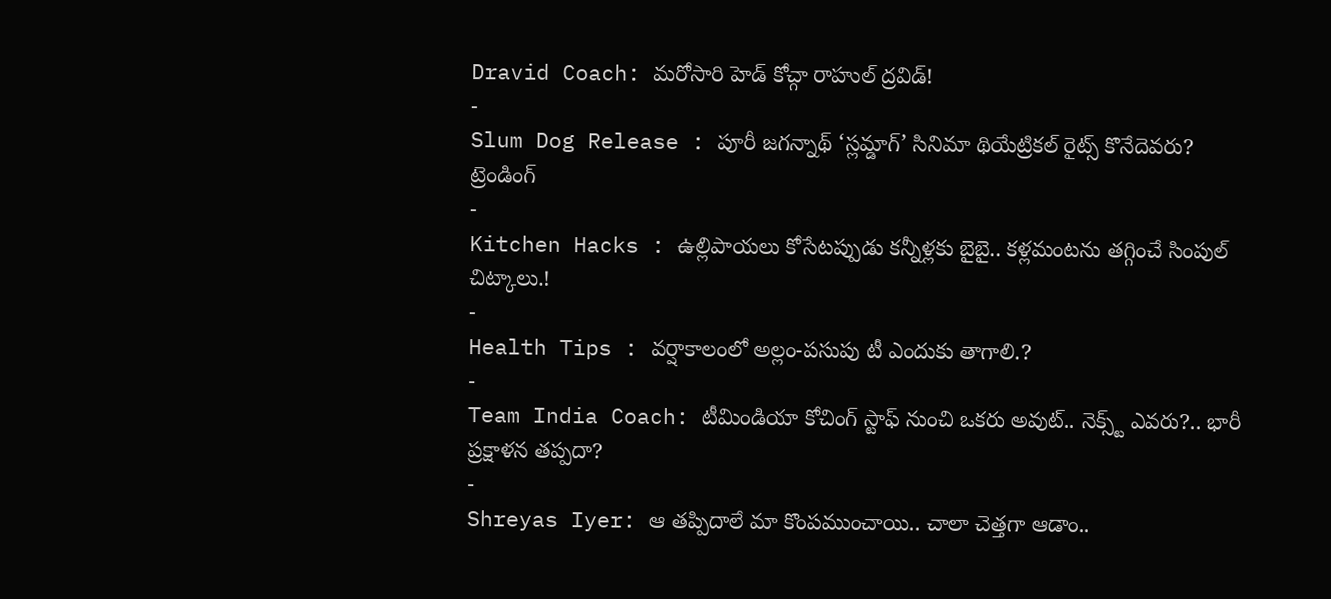Dravid Coach: మరోసారి హెడ్ కోచ్గా రాహుల్ ద్రవిడ్!
-
Slum Dog Release : పూరీ జగన్నాథ్ ‘స్లమ్డాగ్’ సినిమా థియేట్రికల్ రైట్స్ కొనేదెవరు?
ట్రెండింగ్
-
Kitchen Hacks : ఉల్లిపాయలు కోసేటప్పుడు కన్నీళ్లకు బైబై.. కళ్లమంటను తగ్గించే సింపుల్ చిట్కాలు.!
-
Health Tips : వర్షాకాలంలో అల్లం-పసుపు టీ ఎందుకు తాగాలి.?
-
Team India Coach: టీమిండియా కోచింగ్ స్టాఫ్ నుంచి ఒకరు అవుట్.. నెక్స్ట్ ఎవరు?.. భారీ ప్రక్షాళన తప్పదా?
-
Shreyas Iyer: ఆ తప్పిదాలే మా కొంపముంచాయి.. చాలా చెత్తగా ఆడాం..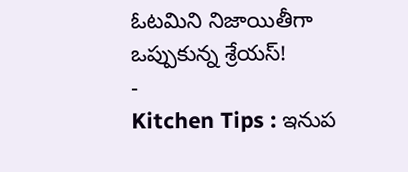ఓటమిని నిజాయితీగా ఒప్పుకున్న శ్రేయస్!
-
Kitchen Tips : ఇనుప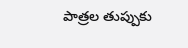పాత్రల తుప్పుకు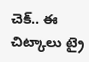చెక్.. ఈ చిట్కాలు ట్రై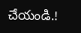చేయండి.!